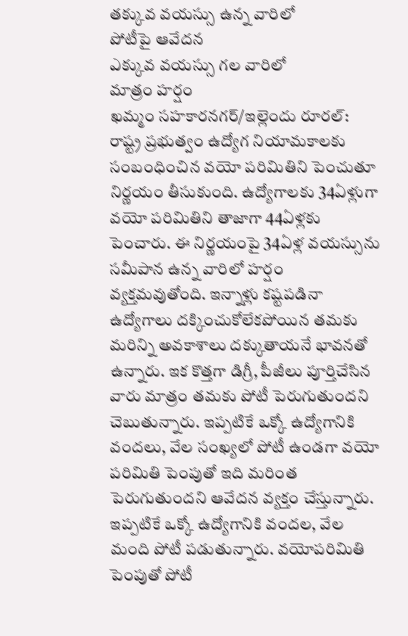తక్కువ వయస్సు ఉన్న వారిలో
పోటీపై ఆవేదన
ఎక్కువ వయస్సు గల వారిలో
మాత్రం హర్షం
ఖమ్మం సహకారనగర్/ఇల్లెందు రూరల్: రాష్ట్ర ప్రభుత్వం ఉద్యోగ నియామకాలకు సంబంధించిన వయో పరిమితిని పెంచుతూ నిర్ణయం తీసుకుంది. ఉద్యోగాలకు 34ఏళ్లుగా వయో పరిమితిని తాజాగా 44ఏళ్లకు పెంచారు. ఈ నిర్ణయంపై 34ఏళ్ల వయస్సును సమీపాన ఉన్న వారిలో హర్షం వ్యక్తమవుతోంది. ఇన్నాళ్లు కష్టపడినా ఉద్యోగాలు దక్కించుకోలేకపోయిన తమకు మరిన్ని అవకాశాలు దక్కుతాయనే భావనతో ఉన్నారు. ఇక కొత్తగా డిగ్రీ, పీజీలు పూర్తిచేసిన వారు మాత్రం తమకు పోటీ పెరుగుతుందని చెబుతున్నారు. ఇప్పటికే ఒక్కో ఉద్యోగానికి వందలు, వేల సంఖ్యలో పోటీ ఉండగా వయో పరిమితి పెంపుతో ఇది మరింత పెరుగుతుందని ఆవేదన వ్యక్తం చేస్తున్నారు.
ఇప్పటికే ఒక్కో ఉద్యోగానికి వందల, వేల మంది పోటీ పడుతున్నారు. వయోపరిమితి పెంపుతో పోటీ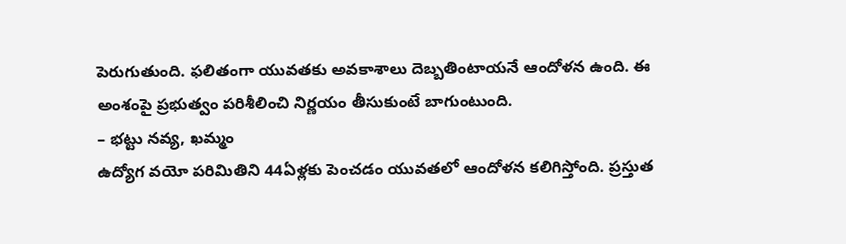పెరుగుతుంది. ఫలితంగా యువతకు అవకాశాలు దెబ్బతింటాయనే ఆందోళన ఉంది. ఈ అంశంపై ప్రభుత్వం పరిశీలించి నిర్ణయం తీసుకుంటే బాగుంటుంది.
– భట్టు నవ్య, ఖమ్మం
ఉద్యోగ వయో పరిమితిని 44ఏళ్లకు పెంచడం యువతలో ఆందోళన కలిగిస్తోంది. ప్రస్తుత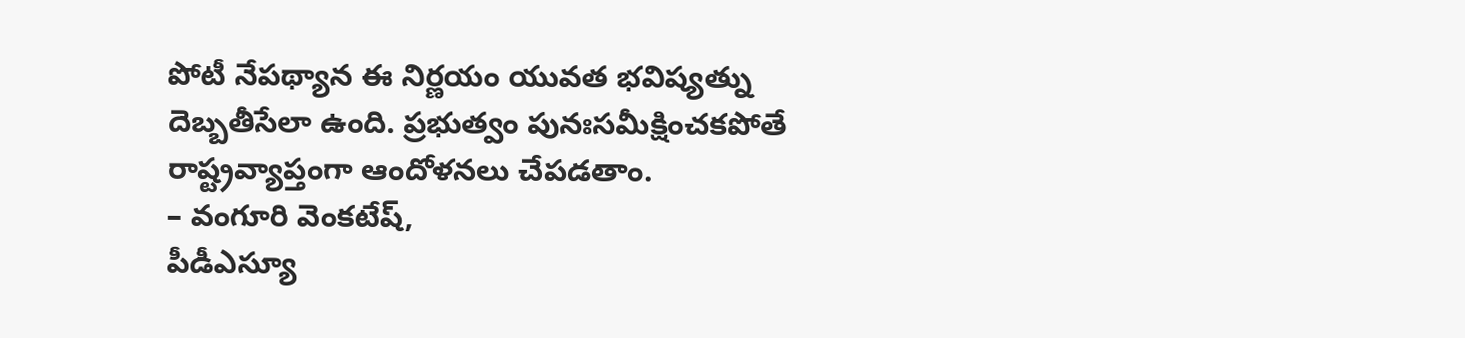పోటీ నేపథ్యాన ఈ నిర్ణయం యువత భవిష్యత్ను దెబ్బతీసేలా ఉంది. ప్రభుత్వం పునఃసమీక్షించకపోతే రాష్ట్రవ్యాప్తంగా ఆందోళనలు చేపడతాం.
– వంగూరి వెంకటేష్,
పీడీఎస్యూ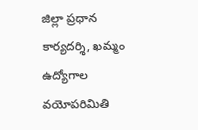జిల్లా ప్రధాన కార్యదర్శి, ఖమ్మం
ఉద్యోగాల వయోపరిమితి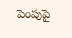పెంపుపై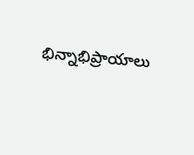భిన్నాభిప్రాయాలు